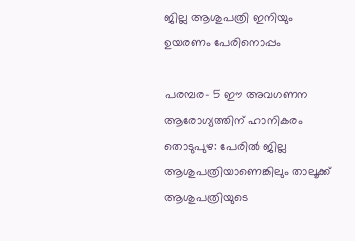ജില്ല ആശുപത്രി ഇനിയും ഉയരണം പേരിനൊപ്പം

പരമ്പര- 5 ഈ അവഗണന ആരോഗ്യത്തിന് ഹാനികരം തൊടുപുഴ: പേരിൽ ജില്ല ആശുപത്രിയാണെങ്കിലും താലൂക്ക് ആശുപത്രിയുടെ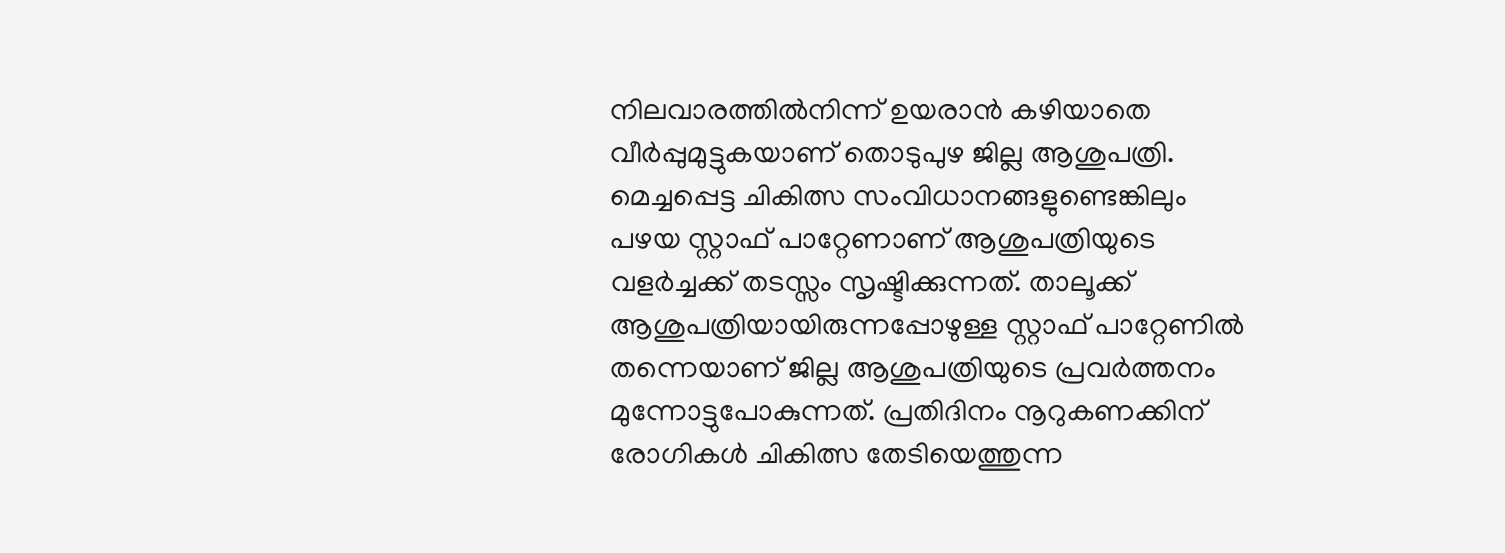നിലവാരത്തിൽനിന്ന് ഉയരാൻ കഴിയാതെ വീർപ്പുമുട്ടുകയാണ് തൊടുപുഴ ജില്ല ആശുപത്രി. മെച്ചപ്പെട്ട ചികിത്സ സംവിധാനങ്ങളുണ്ടെങ്കിലും പഴയ സ്റ്റാഫ് പാറ്റേണാണ് ആശുപത്രിയുടെ വളർച്ചക്ക് തടസ്സം സൃഷ്ടിക്കുന്നത്. താലൂക്ക് ആശുപത്രിയായിരുന്നപ്പോഴുള്ള സ്റ്റാഫ് പാറ്റേണിൽ തന്നെയാണ് ജില്ല ആശുപത്രിയുടെ പ്രവർത്തനം മുന്നോട്ടുപോകുന്നത്. പ്രതിദിനം നൂറുകണക്കിന് രോഗികള്‍ ചികിത്സ തേടിയെത്തുന്ന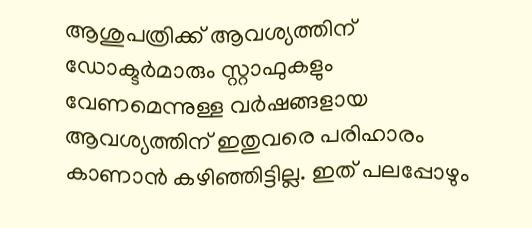ആശുപത്രിക്ക് ആവശ്യത്തിന് ഡോക്ടർമാരും സ്റ്റാഫുകളും വേണമെന്നുള്ള വർഷങ്ങളായ ആവശ്യത്തിന് ഇതുവരെ പരിഹാരം കാണാൻ കഴിഞ്ഞിട്ടില്ല. ഇത് പലപ്പോഴും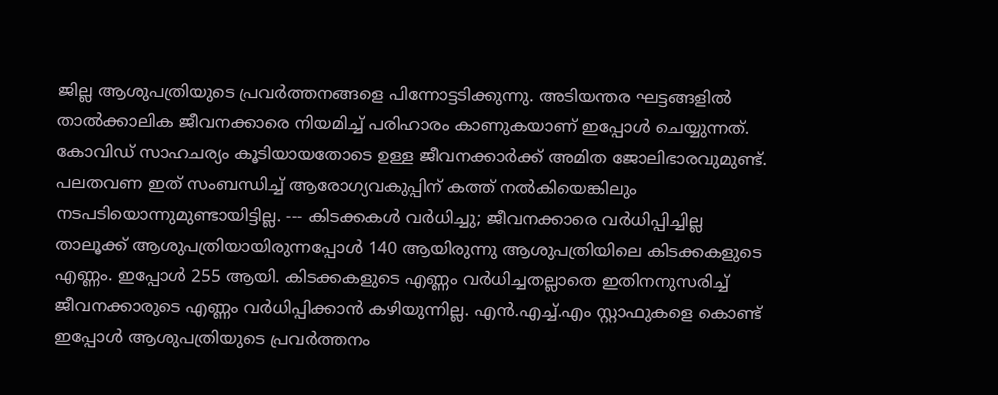ജില്ല ആശുപത്രിയുടെ പ്രവര്‍ത്തനങ്ങളെ പിന്നോട്ടടിക്കുന്നു. അടിയന്തര ഘട്ടങ്ങളില്‍ താല്‍ക്കാലിക ജീവനക്കാരെ നിയമിച്ച് പരിഹാരം കാണുകയാണ് ഇപ്പോൾ ചെയ്യുന്നത്. കോവിഡ് സാഹചര്യം കൂടിയായതോടെ ഉള്ള ജീവനക്കാർക്ക് അമിത ജോലിഭാരവുമുണ്ട്. പലതവണ ഇത് സംബന്ധിച്ച് ആരോഗ്യവകുപ്പിന് കത്ത് നൽകിയെങ്കിലും നടപടിയൊന്നുമുണ്ടായിട്ടില്ല. --- കിടക്കകൾ വർധിച്ചു; ജീവനക്കാരെ വർധിപ്പിച്ചില്ല താലൂക്ക് ആശുപത്രിയായിരുന്നപ്പോൾ 140 ആയിരുന്നു ആശുപത്രിയിലെ കിടക്കകളുടെ എണ്ണം. ഇപ്പോൾ 255 ആയി. കിടക്കകളുടെ എണ്ണം വർധിച്ചതല്ലാതെ ഇതിനനുസരിച്ച് ജീവനക്കാരുടെ എണ്ണം വർധിപ്പിക്കാൻ കഴിയുന്നില്ല. എൻ.എച്ച്.എം സ്റ്റാഫുകളെ കൊണ്ട് ഇപ്പോൾ ആശുപത്രിയുടെ പ്രവർത്തനം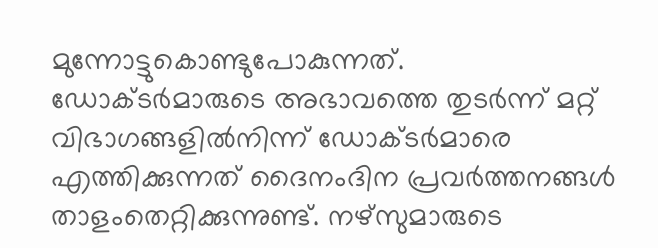മുന്നോട്ടുകൊണ്ടുപോകുന്നത്. ഡോക്ടർമാരുടെ അഭാവത്തെ തുടർന്ന് മറ്റ് വിഭാഗങ്ങളിൽനിന്ന് ഡോക്ടർമാരെ എത്തിക്കുന്നത് ദൈനംദിന പ്രവർത്തനങ്ങൾ താളംതെറ്റിക്കുന്നുണ്ട്. നഴ്സുമാരുടെ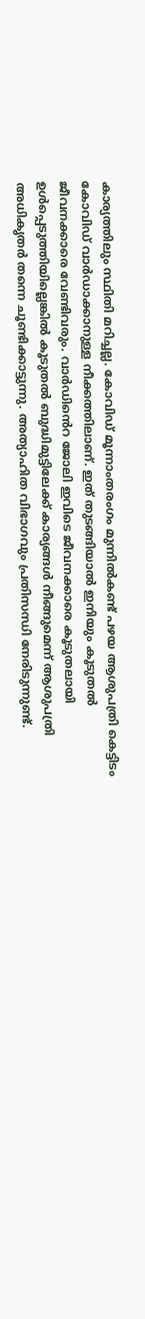കാര്യത്തിലും സ്ഥിതി മറിച്ചല്ല. കോവിഡ് മൂന്നാംതരംഗം മുന്നിൽകണ്ട് പഴയ ആശുപത്രി കെട്ടിടം കോവിഡ് വാർഡാക്കാനുള്ള നീക്കത്തിലാണ്. ഇത് തുടങ്ങിയാൽ ഇനിയും കൂടുതൽ ജീവനക്കാരെ വേണ്ടിവരും. വാർഡിൻെറ ജോലി ഇവിടെ ജീവനക്കാരെ കൂടുതലായി ഉൾപ്പെടുത്തിയില്ലെങ്കിൽ കൂടുതൽ ബുദ്ധിമുട്ടിലേക്ക് കാര്യങ്ങൾ നീങ്ങുമെന്ന് ആശുപത്രി അധികൃതർ തന്നെ ചൂണ്ടിക്കാട്ടുന്നു. അത്യാഹിത വിഭാഗവും പ്രതിസന്ധി നേരിടുന്നുണ്ട്.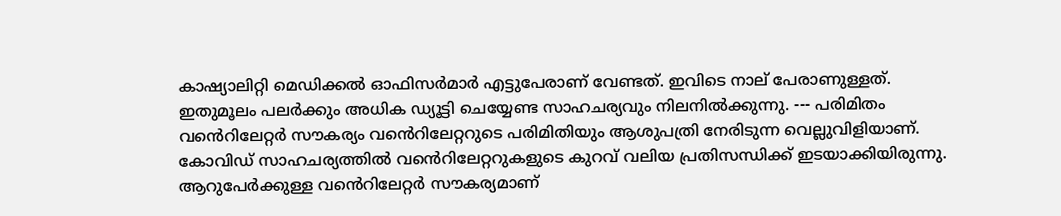കാഷ്യാലിറ്റി മെഡിക്കൽ ഓഫിസർമാർ എട്ടുപേരാണ് വേണ്ടത്. ഇവിടെ നാല് പേരാണുള്ളത്. ഇതുമൂലം പലർക്കും അധിക ഡ്യൂട്ടി ചെയ്യേണ്ട സാഹചര്യവും നിലനിൽക്കുന്നു. --- പരിമിതം വൻെറിലേറ്റർ സൗകര്യം വൻെറിലേറ്ററുടെ പരിമിതിയും ആശുപത്രി നേരിടുന്ന വെല്ലുവിളിയാണ്. കോവിഡ് സാഹചര്യത്തിൽ വൻെറിലേറ്ററുകളുടെ കുറവ് വലിയ പ്രതിസന്ധിക്ക് ഇടയാക്കിയിരുന്നു. ആറുപേർക്കുള്ള വൻെറിലേറ്റർ സൗകര്യമാണ്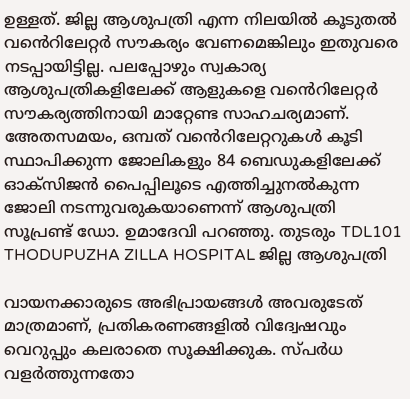ഉള്ളത്. ജില്ല ആശുപത്രി എന്ന നിലയിൽ കൂടുതൽ വൻെറിലേറ്റർ സൗകര്യം വേണമെങ്കിലും ഇതുവരെ നടപ്പായിട്ടില്ല. പലപ്പോഴും സ്വകാര്യ ആശുപത്രികളിലേക്ക് ആളുകളെ വൻെറിലേറ്റർ സൗകര്യത്തിനായി മാറ്റേണ്ട സാഹചര്യമാണ്. അേതസമയം, ഒമ്പത് വൻെറിലേറ്ററുകൾ കൂടി സ്ഥാപിക്കുന്ന ജോലികളും 84 ബെഡുകളിലേക്ക് ഓക്സിജൻ പൈപ്പിലൂടെ എത്തിച്ചുനൽകുന്ന ജോലി നടന്നുവരുകയാണെന്ന് ആശുപത്രി സൂപ്രണ്ട് ഡോ. ഉമാദേവി പറഞ്ഞു. തുടരും TDL101 THODUPUZHA ZILLA HOSPITAL ജില്ല ആശുപത്രി

വായനക്കാരുടെ അഭിപ്രായങ്ങള്‍ അവരുടേത് മാത്രമാണ്, പ്രതികരണങ്ങളിൽ വിദ്വേഷവും വെറുപ്പും കലരാതെ സൂക്ഷിക്കുക. സ്പർധ വളർത്തുന്നതോ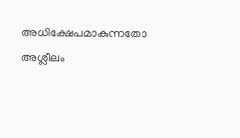അധിക്ഷേപമാകുന്നതോ അശ്ലീലം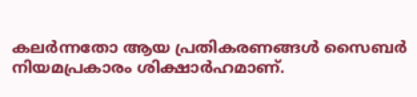കലർന്നതോ ആയ പ്രതികരണങ്ങൾ സൈബർ നിയമപ്രകാരം ശിക്ഷാർഹമാണ്.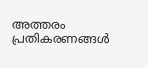അത്തരം പ്രതികരണങ്ങൾ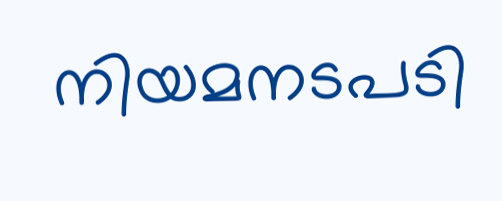നിയമനടപടി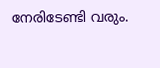നേരിടേണ്ടി വരും.